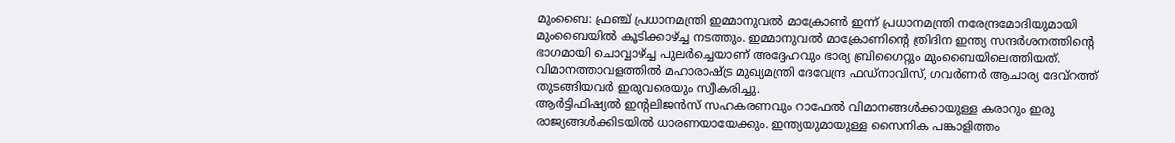മുംബൈ: ഫ്രഞ്ച് പ്രധാനമന്ത്രി ഇമ്മാനുവൽ മാക്രോൺ ഇന്ന് പ്രധാനമന്ത്രി നരേന്ദ്രമോദിയുമായി മുംബൈയിൽ കൂടിക്കാഴ്ച്ച നടത്തും. ഇമ്മാനുവൽ മാക്രോണിന്റെ ത്രിദിന ഇന്ത്യ സന്ദർശനത്തിന്റെ ഭാഗമായി ചൊവ്വാഴ്ച്ച പുലർച്ചെയാണ് അദ്ദേഹവും ഭാര്യ ബ്രിഗൈറ്റും മുംബൈയിലെത്തിയത്. വിമാനത്താവളത്തിൽ മഹാരാഷ്ട്ര മുഖ്യമന്ത്രി ദേവേന്ദ്ര ഫഡ്നാവിസ്, ഗവർണർ ആചാര്യ ദേവ്റത്ത് തുടങ്ങിയവർ ഇരുവരെയും സ്വീകരിച്ചു.
ആർട്ടിഫിഷ്യൽ ഇന്റലിജൻസ് സഹകരണവും റാഫേൽ വിമാനങ്ങൾക്കായുള്ള കരാറും ഇരു രാജ്യങ്ങൾക്കിടയിൽ ധാരണയായേക്കും. ഇന്ത്യയുമായുള്ള സൈനിക പങ്കാളിത്തം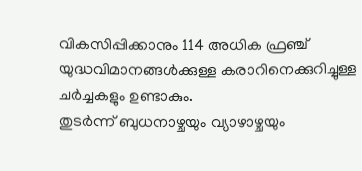വികസിപ്പിക്കാനും 114 അധിക ഫ്രഞ്ച് യുദ്ധവിമാനങ്ങൾക്കുള്ള കരാറിനെക്കുറിച്ചുള്ള ചർച്ചകളും ഉണ്ടാകും.
തുടർന്ന് ബുധനാഴ്ചയും വ്യാഴാഴ്ചയും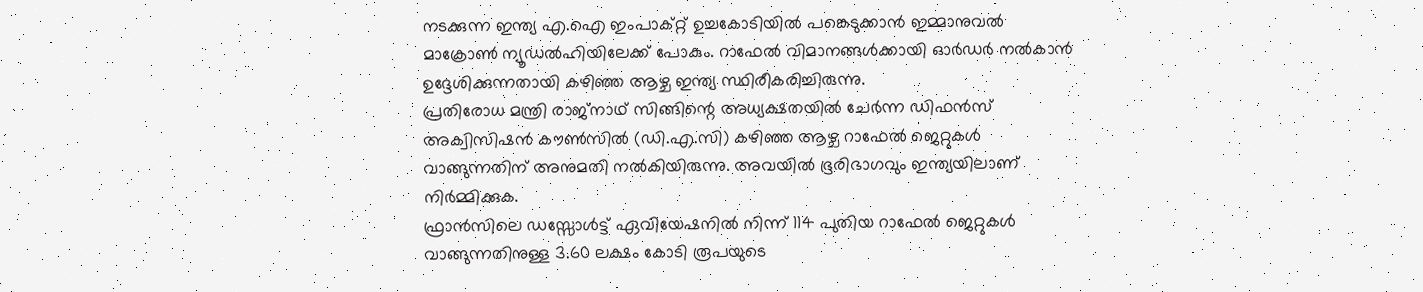നടക്കുന്ന ഇന്ത്യ എ.ഐ ഇംപാക്റ്റ് ഉച്ചകോടിയിൽ പങ്കെടുക്കാൻ ഇമ്മാനുവൽ മാക്രോൺ ന്യൂഡൽഹിയിലേക്ക് പോകും. റാഫേൽ വിമാനങ്ങൾക്കായി ഓർഡർ നൽകാൻ ഉദ്ദേശിക്കുന്നതായി കഴിഞ്ഞ ആഴ്ച ഇന്ത്യ സ്ഥിരീകരിച്ചിരുന്നു.
പ്രതിരോധ മന്ത്രി രാജ്നാഥ് സിങ്ങിന്റെ അധ്യക്ഷതയിൽ ചേർന്ന ഡിഫൻസ് അക്വിസിഷൻ കൗൺസിൽ (ഡി.എ.സി) കഴിഞ്ഞ ആഴ്ച റാഫേൽ ജെറ്റുകൾ വാങ്ങുന്നതിന് അനുമതി നൽകിയിരുന്നു. അവയിൽ ഭൂരിഭാഗവും ഇന്ത്യയിലാണ് നിർമ്മിക്കുക.
ഫ്രാൻസിലെ ഡസ്സോൾട്ട് ഏവിയേഷനിൽ നിന്ന് 114 പുതിയ റാഫേൽ ജെറ്റുകൾ വാങ്ങുന്നതിനുള്ള 3.60 ലക്ഷം കോടി രൂപയുടെ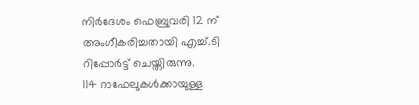നിർദേശം ഫെബ്രുവരി 12 ന് അംഗീകരിച്ചതായി എച്ച്.ടി റിപ്പോർട്ട് ചെയ്തിരുന്നു.
114 റാഫേലുകൾക്കായുള്ള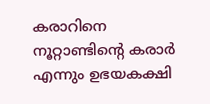കരാറിനെ നൂറ്റാണ്ടിന്റെ കരാർ എന്നും ഉഭയകക്ഷി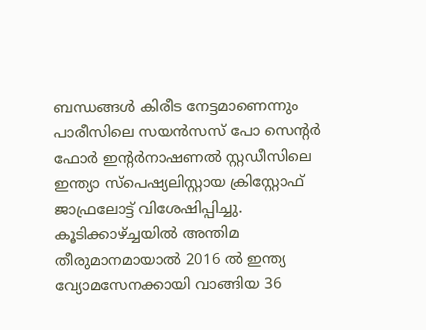ബന്ധങ്ങൾ കിരീട നേട്ടമാണെന്നും പാരീസിലെ സയൻസസ് പോ സെന്റർ ഫോർ ഇന്റർനാഷണൽ സ്റ്റഡീസിലെ ഇന്ത്യാ സ്പെഷ്യലിസ്റ്റായ ക്രിസ്റ്റോഫ് ജാഫ്രലോട്ട് വിശേഷിപ്പിച്ചു.
കൂടിക്കാഴ്ച്ചയിൽ അന്തിമ തീരുമാനമായാൽ 2016 ൽ ഇന്ത്യ വ്യോമസേനക്കായി വാങ്ങിയ 36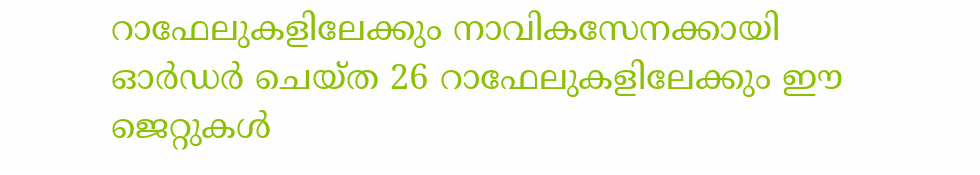റാഫേലുകളിലേക്കും നാവികസേനക്കായി ഓർഡർ ചെയ്ത 26 റാഫേലുകളിലേക്കും ഈ ജെറ്റുകൾ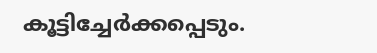കൂട്ടിച്ചേർക്കപ്പെടും.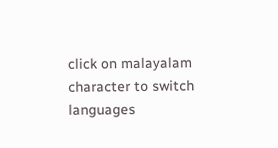click on malayalam character to switch languages